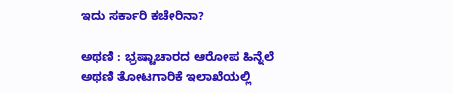ಇದು ಸರ್ಕಾರಿ ಕಚೇರಿನಾ?

ಅಥಣಿ : ಭ್ರಷ್ಟಾಚಾರದ ಆರೋಪ ಹಿನ್ನೆಲೆ ಅಥಣಿ ತೋಟಗಾರಿಕೆ ಇಲಾಖೆಯಲ್ಲಿ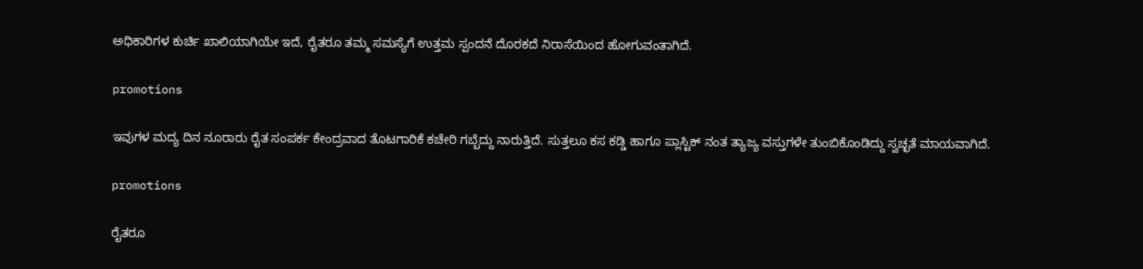ಅಧಿಕಾರಿಗಳ ಕುರ್ಚಿ ಖಾಲಿಯಾಗಿಯೇ ಇದೆ, ರೈತರೂ ತಮ್ಮ ಸಮಸ್ಯೆಗೆ ಉತ್ತಮ ಸ್ಪಂದನೆ ದೊರಕದೆ ನಿರಾಸೆಯಿಂದ ಹೋಗುವಂತಾಗಿದೆ.

promotions

ಇವುಗಳ ಮದ್ಯ ದಿನ ನೂರಾರು ರೈತ ಸಂಪರ್ಕ ಕೇಂದ್ರವಾದ ತೊಟಗಾರಿಕೆ ಕಚೇರಿ ಗಬ್ಬೆದ್ದು ನಾರುತ್ತಿದೆ. ಸುತ್ತಲೂ ಕಸ ಕಡ್ಡಿ ಹಾಗೂ ಪ್ಲಾಸ್ಟಿಕ್ ನಂತ ತ್ಯಾಜ್ಯ ವಸ್ತುಗಳೇ ತುಂಬಿಕೊಂಡಿದ್ದು ಸ್ವಚ್ಛತೆ ಮಾಯವಾಗಿದೆ.

promotions

ರೈತರೂ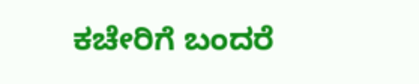ಕಚೇರಿಗೆ ಬಂದರೆ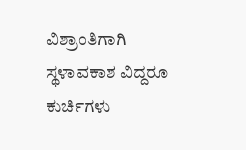ವಿಶ್ರಾಂತಿಗಾಗಿ ಸ್ಥಳಾವಕಾಶ ವಿದ್ದರೂ ಕುರ್ಚಿಗಳು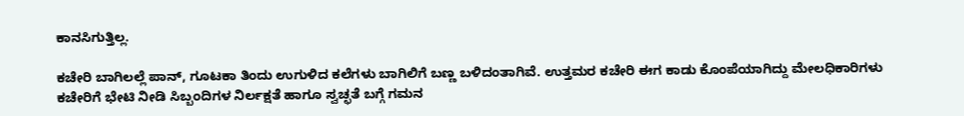ಕಾನಸಿಗುತ್ತಿಲ್ಲ.

ಕಚೇರಿ ಬಾಗಿಲಲ್ಲೆ ಪಾನ್, ಗೂಟಕಾ ತಿಂದು ಉಗುಳಿದ ಕಲೆಗಳು ಬಾಗಿಲಿಗೆ ಬಣ್ಣ ಬಳಿದಂತಾಗಿವೆ. ಉತ್ತಮರ ಕಚೇರಿ ಈಗ ಕಾಡು ಕೊಂಪೆಯಾಗಿದ್ದು ಮೇಲಧಿಕಾರಿಗಳು ಕಚೇರಿಗೆ ಭೇಟಿ ನೀಡಿ ಸಿಬ್ಬಂದಿಗಳ ನಿರ್ಲಕ್ಷತೆ ಹಾಗೂ ಸ್ವಚ್ಛತೆ ಬಗ್ಗೆ ಗಮನ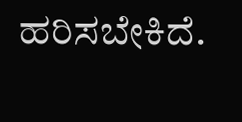ಹರಿಸಬೇಕಿದೆ.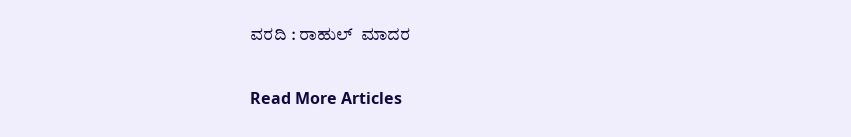ವರದಿ : ರಾಹುಲ್  ಮಾದರ

Read More Articles